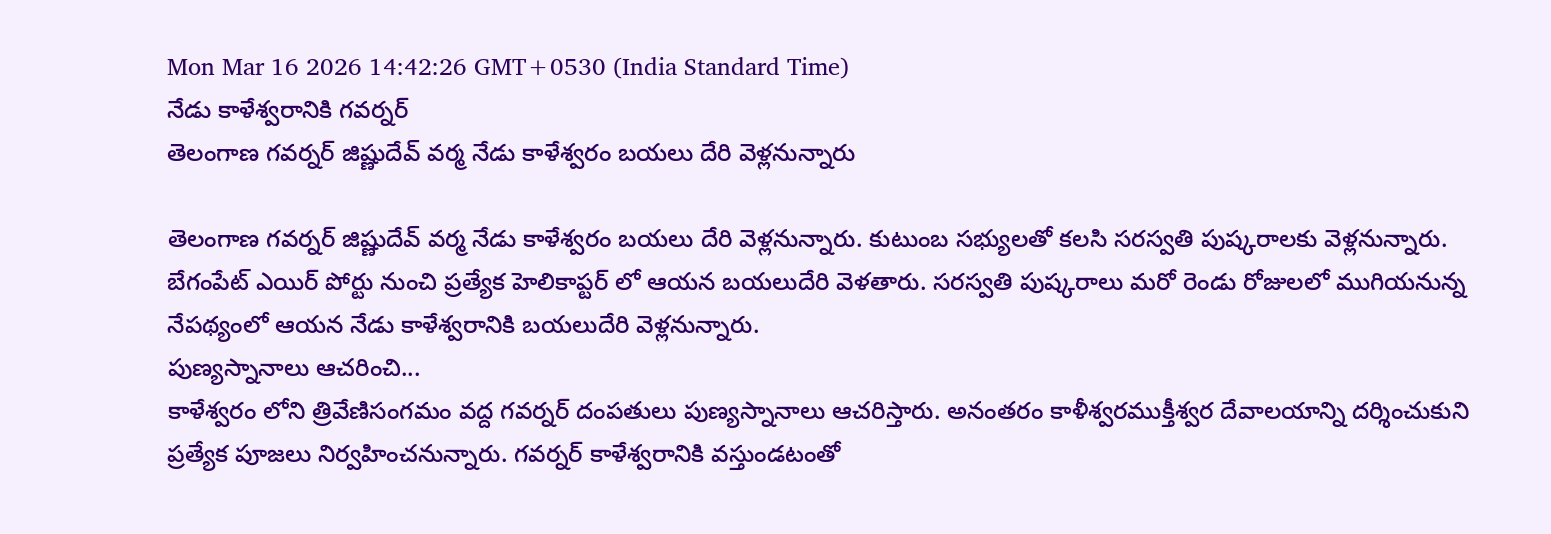Mon Mar 16 2026 14:42:26 GMT+0530 (India Standard Time)
నేడు కాళేశ్వరానికి గవర్నర్
తెలంగాణ గవర్నర్ జిష్ణుదేవ్ వర్మ నేడు కాళేశ్వరం బయలు దేరి వెళ్లనున్నారు

తెలంగాణ గవర్నర్ జిష్ణుదేవ్ వర్మ నేడు కాళేశ్వరం బయలు దేరి వెళ్లనున్నారు. కుటుంబ సభ్యులతో కలసి సరస్వతి పుష్కరాలకు వెళ్లనున్నారు. బేగంపేట్ ఎయిర్ పోర్టు నుంచి ప్రత్యేక హెలికాప్టర్ లో ఆయన బయలుదేరి వెళతారు. సరస్వతి పుష్కరాలు మరో రెండు రోజులలో ముగియనున్న నేపథ్యంలో ఆయన నేడు కాళేశ్వరానికి బయలుదేరి వెళ్లనున్నారు.
పుణ్యస్నానాలు ఆచరించి...
కాళేశ్వరం లోని త్రివేణిసంగమం వద్ద గవర్నర్ దంపతులు పుణ్యస్నానాలు ఆచరిస్తారు. అనంతరం కాళీశ్వరముక్తీశ్వర దేవాలయాన్ని దర్శించుకుని ప్రత్యేక పూజలు నిర్వహించనున్నారు. గవర్నర్ కాళేశ్వరానికి వస్తుండటంతో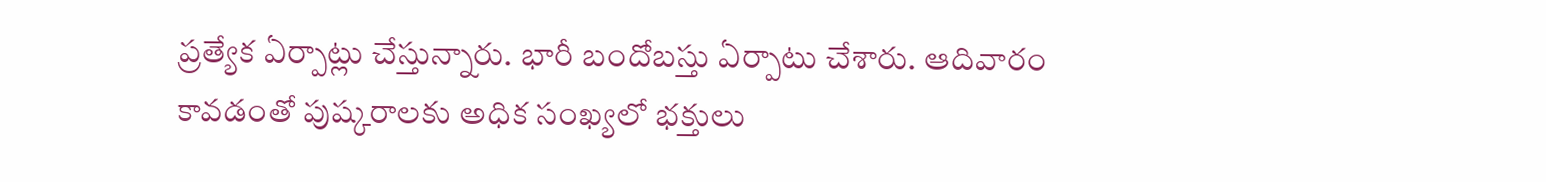ప్రత్యేక ఏర్పాట్లు చేస్తున్నారు. భారీ బందోబస్తు ఏర్పాటు చేశారు. ఆదివారం కావడంతో పుష్కరాలకు అధిక సంఖ్యలో భక్తులు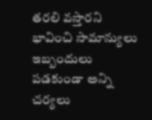తరలి వస్తారని భావించి సామాన్యులు ఇబ్బందులు పడకుండా అన్ని చర్యలు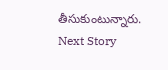తీసుకుంటున్నారు.
Next Story